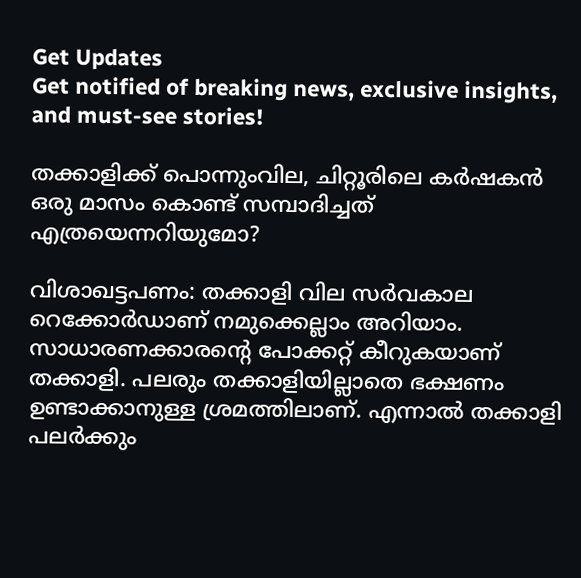Get Updates
Get notified of breaking news, exclusive insights, and must-see stories!

തക്കാളിക്ക് പൊന്നുംവില, ചിറ്റൂരിലെ കര്‍ഷകന്‍ ഒരു മാസം കൊണ്ട് സമ്പാദിച്ചത് എത്രയെന്നറിയുമോ?

വിശാഖട്ടപണം: തക്കാളി വില സര്‍വകാല റെക്കോര്‍ഡാണ് നമുക്കെല്ലാം അറിയാം. സാധാരണക്കാരന്റെ പോക്കറ്റ് കീറുകയാണ് തക്കാളി. പലരും തക്കാളിയില്ലാതെ ഭക്ഷണം ഉണ്ടാക്കാനുള്ള ശ്രമത്തിലാണ്. എന്നാല്‍ തക്കാളി പലര്‍ക്കും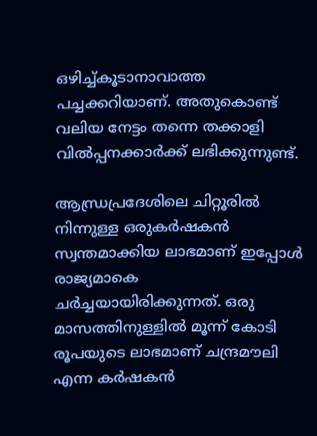ഒഴിച്ച്കൂടാനാവാത്ത പച്ചക്കറിയാണ്. അതുകൊണ്ട് വലിയ നേട്ടം തന്നെ തക്കാളി വില്‍പ്പനക്കാര്‍ക്ക് ലഭിക്കുന്നുണ്ട്.

ആന്ധ്രപ്രദേശിലെ ചിറ്റൂരില്‍ നിന്നുള്ള ഒരുകര്‍ഷകന്‍ സ്വന്തമാക്കിയ ലാഭമാണ് ഇപ്പോള്‍ രാജ്യമാകെ ചര്‍ച്ചയായിരിക്കുന്നത്. ഒരു മാസത്തിനുള്ളില്‍ മൂന്ന് കോടി രൂപയുടെ ലാഭമാണ് ചന്ദ്രമൗലി എന്ന കര്‍ഷകന്‍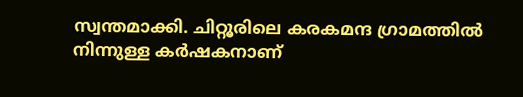സ്വന്തമാക്കി. ചിറ്റൂരിലെ കരകമന്ദ ഗ്രാമത്തില്‍ നിന്നുള്ള കര്‍ഷകനാണ്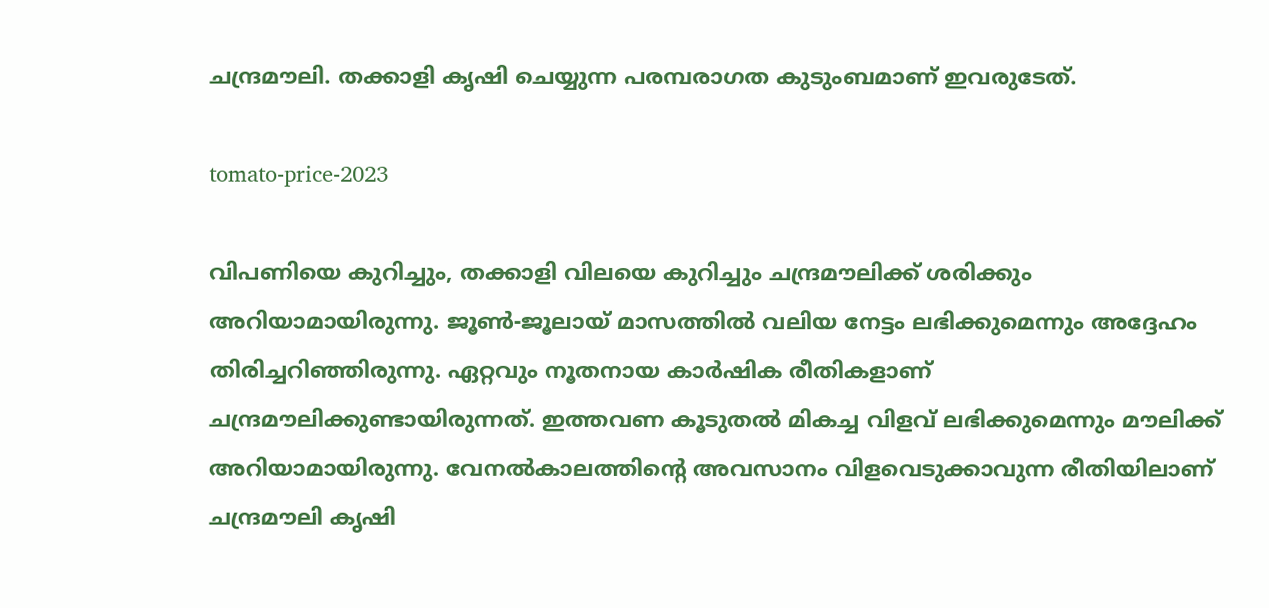ചന്ദ്രമൗലി. തക്കാളി കൃഷി ചെയ്യുന്ന പരമ്പരാഗത കുടുംബമാണ് ഇവരുടേത്.

tomato-price-2023

വിപണിയെ കുറിച്ചും, തക്കാളി വിലയെ കുറിച്ചും ചന്ദ്രമൗലിക്ക് ശരിക്കും അറിയാമായിരുന്നു. ജൂണ്‍-ജൂലായ് മാസത്തില്‍ വലിയ നേട്ടം ലഭിക്കുമെന്നും അദ്ദേഹം തിരിച്ചറിഞ്ഞിരുന്നു. ഏറ്റവും നൂതനായ കാര്‍ഷിക രീതികളാണ് ചന്ദ്രമൗലിക്കുണ്ടായിരുന്നത്. ഇത്തവണ കൂടുതല്‍ മികച്ച വിളവ് ലഭിക്കുമെന്നും മൗലിക്ക് അറിയാമായിരുന്നു. വേനല്‍കാലത്തിന്റെ അവസാനം വിളവെടുക്കാവുന്ന രീതിയിലാണ് ചന്ദ്രമൗലി കൃഷി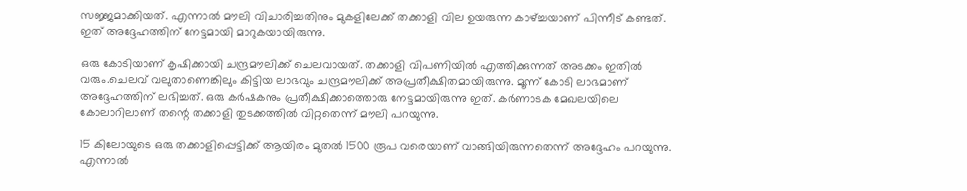സജ്ജമാക്കിയത്. എന്നാല്‍ മൗലി വിചാരിച്ചതിനും മുകളിലേക്ക് തക്കാളി വില ഉയരുന്ന കാഴ്ച്ചയാണ് പിന്നീട് കണ്ടത്. ഇത് അദ്ദേഹത്തിന് നേട്ടമായി മാറുകയായിരുന്നു.

ഒരു കോടിയാണ് കൃഷിക്കായി ചന്ദ്രമൗലിക്ക് ചെലവായത്. തക്കാളി വിപണിയില്‍ എത്തിക്കുന്നത് അടക്കം ഇതില്‍ വരും.ചെലവ് വലുതാണെങ്കിലും കിട്ടിയ ലാഭവും ചന്ദ്രമൗലിക്ക് അപ്രതീക്ഷിതമായിരുന്നു. മൂന്ന് കോടി ലാഭമാണ് അദ്ദേഹത്തിന് ലഭിച്ചത്. ഒരു കര്‍ഷകനും പ്രതീക്ഷിക്കാത്തൊരു നേട്ടമായിരുന്നു ഇത്. കര്‍ണാടക മേഖലയിലെ കോലാറിലാണ് തന്റെ തക്കാളി തുടക്കത്തില്‍ വിറ്റതെന്ന് മൗലി പറയുന്നു.

15 കിലോയുടെ ഒരു തക്കാളിപ്പെട്ടിക്ക് ആയിരം മുതല്‍ 1500 രൂപ വരെയാണ് വാങ്ങിയിരുന്നതെന്ന് അദ്ദേഹം പറയുന്നു. എന്നാല്‍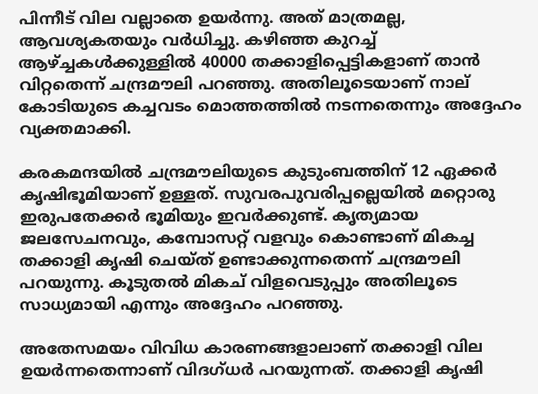പിന്നീട് വില വല്ലാതെ ഉയര്‍ന്നു. അത് മാത്രമല്ല, ആവശ്യകതയും വര്‍ധിച്ചു. കഴിഞ്ഞ കുറച്ച് ആഴ്ച്ചകള്‍ക്കുള്ളില്‍ 40000 തക്കാളിപ്പെട്ടികളാണ് താന്‍ വിറ്റതെന്ന് ചന്ദ്രമൗലി പറഞ്ഞു. അതിലൂടെയാണ് നാല് കോടിയുടെ കച്ചവടം മൊത്തത്തില്‍ നടന്നതെന്നും അദ്ദേഹം വ്യക്തമാക്കി.

കരകമന്ദയില്‍ ചന്ദ്രമൗലിയുടെ കുടുംബത്തിന് 12 ഏക്കര്‍ കൃഷിഭൂമിയാണ് ഉള്ളത്. സുവരപുവരിപ്പല്ലെയില്‍ മറ്റൊരു ഇരുപതേക്കര്‍ ഭൂമിയും ഇവര്‍ക്കുണ്ട്. കൃത്യമായ ജലസേചനവും, കമ്പോസറ്റ് വളവും കൊണ്ടാണ് മികച്ച തക്കാളി കൃഷി ചെയ്ത് ഉണ്ടാക്കുന്നതെന്ന് ചന്ദ്രമൗലി പറയുന്നു. കൂടുതല്‍ മികച് വിളവെടുപ്പും അതിലൂടെ സാധ്യമായി എന്നും അദ്ദേഹം പറഞ്ഞു.

അതേസമയം വിവിധ കാരണങ്ങളാലാണ് തക്കാളി വില ഉയര്‍ന്നതെന്നാണ് വിദഗ്ധര്‍ പറയുന്നത്. തക്കാളി കൃഷി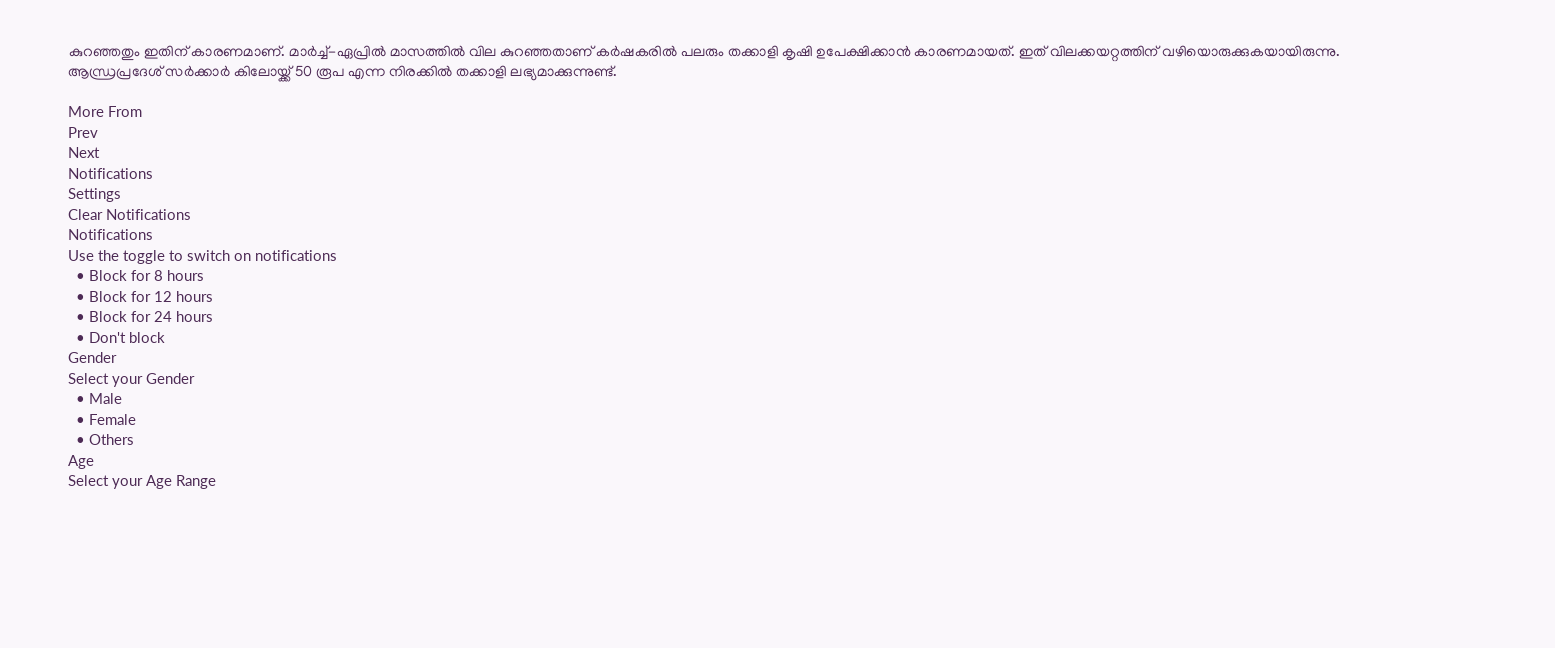കുറഞ്ഞതും ഇതിന് കാരണമാണ്. മാര്‍ച്ച്-ഏപ്രില്‍ മാസത്തില്‍ വില കുറഞ്ഞതാണ് കര്‍ഷകരില്‍ പലരും തക്കാളി കൃഷി ഉപേക്ഷിക്കാന്‍ കാരണമായത്. ഇത് വിലക്കയറ്റത്തിന് വഴിയൊരുക്കുകയായിരുന്നു. ആന്ധ്രപ്രദേശ് സര്‍ക്കാര്‍ കിലോയ്ക്ക് 50 രൂപ എന്ന നിരക്കില്‍ തക്കാളി ലഭ്യമാക്കുന്നുണ്ട്.

More From
Prev
Next
Notifications
Settings
Clear Notifications
Notifications
Use the toggle to switch on notifications
  • Block for 8 hours
  • Block for 12 hours
  • Block for 24 hours
  • Don't block
Gender
Select your Gender
  • Male
  • Female
  • Others
Age
Select your Age Range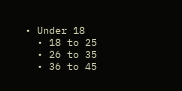• Under 18
  • 18 to 25
  • 26 to 35
  • 36 to 45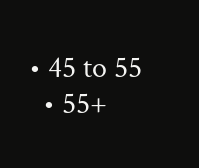• 45 to 55
  • 55+